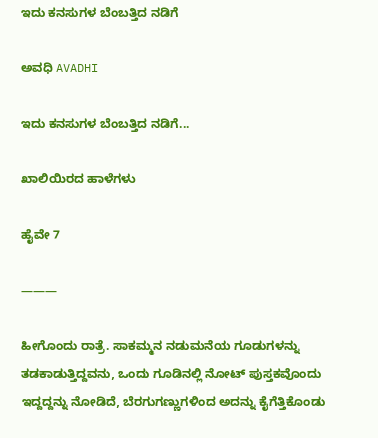ಇದು ಕನಸುಗಳ ಬೆಂಬತ್ತಿದ ನಡಿಗೆ‍

ಅವಧಿ AVADHI

ಇದು ಕನಸುಗಳ ಬೆಂಬತ್ತಿದ ನಡಿಗೆ...

ಖಾಲಿಯಿರದ ಹಾಳೆಗಳು

ಹೈವೇ 7

———

ಹೀಗೊಂದು ರಾತ್ರೆ. ಸಾಕಮ್ಮನ ನಡುಮನೆಯ ಗೂಡುಗಳನ್ನು ತಡಕಾಡುತ್ತಿದ್ದವನು, ಒಂದು ಗೂಡಿನಲ್ಲಿ ನೋಟ್ ಪುಸ್ತಕವೊಂದು ಇದ್ದದ್ದನ್ನು ನೋಡಿದೆ, ಬೆರಗುಗಣ್ಣುಗಳಿಂದ ಅದನ್ನು ಕೈಗೆತ್ತಿಕೊಂಡು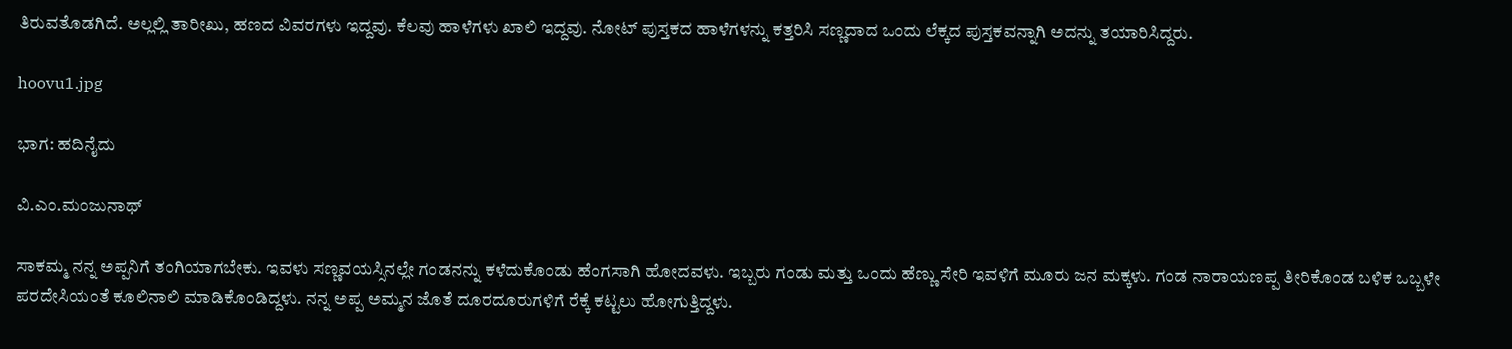ತಿರುವತೊಡಗಿದೆ. ಅಲ್ಲಲ್ಲಿ ತಾರೀಖು, ಹಣದ ವಿವರಗಳು ಇದ್ದವು. ಕೆಲವು ಹಾಳೆಗಳು ಖಾಲಿ ಇದ್ದವು. ನೋಟ್ ಪುಸ್ತಕದ ಹಾಳೆಗಳನ್ನು ಕತ್ತರಿಸಿ ಸಣ್ಣದಾದ ಒಂದು ಲೆಕ್ಕದ ಪುಸ್ತಕವನ್ನಾಗಿ ಅದನ್ನು ತಯಾರಿಸಿದ್ದರು.

hoovu1.jpg

ಭಾಗ: ಹದಿನೈದು

ವಿ.ಎಂ.ಮಂಜುನಾಥ್

ಸಾಕಮ್ಮ ನನ್ನ ಅಪ್ಪನಿಗೆ ತಂಗಿಯಾಗಬೇಕು. ಇವಳು ಸಣ್ಣವಯಸ್ಸಿನಲ್ಲೇ ಗಂಡನನ್ನು ಕಳೆದುಕೊಂಡು ಹೆಂಗಸಾಗಿ ಹೋದವಳು. ಇಬ್ಬರು ಗಂಡು ಮತ್ತು ಒಂದು ಹೆಣ್ಣು ಸೇರಿ ಇವಳಿಗೆ ಮೂರು ಜನ ಮಕ್ಕಳು. ಗಂಡ ನಾರಾಯಣಪ್ಪ ತೀರಿಕೊಂಡ ಬಳಿಕ ಒಬ್ಬಳೇ ಪರದೇಸಿಯಂತೆ ಕೂಲಿನಾಲಿ ಮಾಡಿಕೊಂಡಿದ್ದಳು. ನನ್ನ ಅಪ್ಪ ಅಮ್ಮನ ಜೊತೆ ದೂರದೂರುಗಳಿಗೆ ರೆಕ್ಕೆ ಕಟ್ಟಲು ಹೋಗುತ್ತಿದ್ದಳು.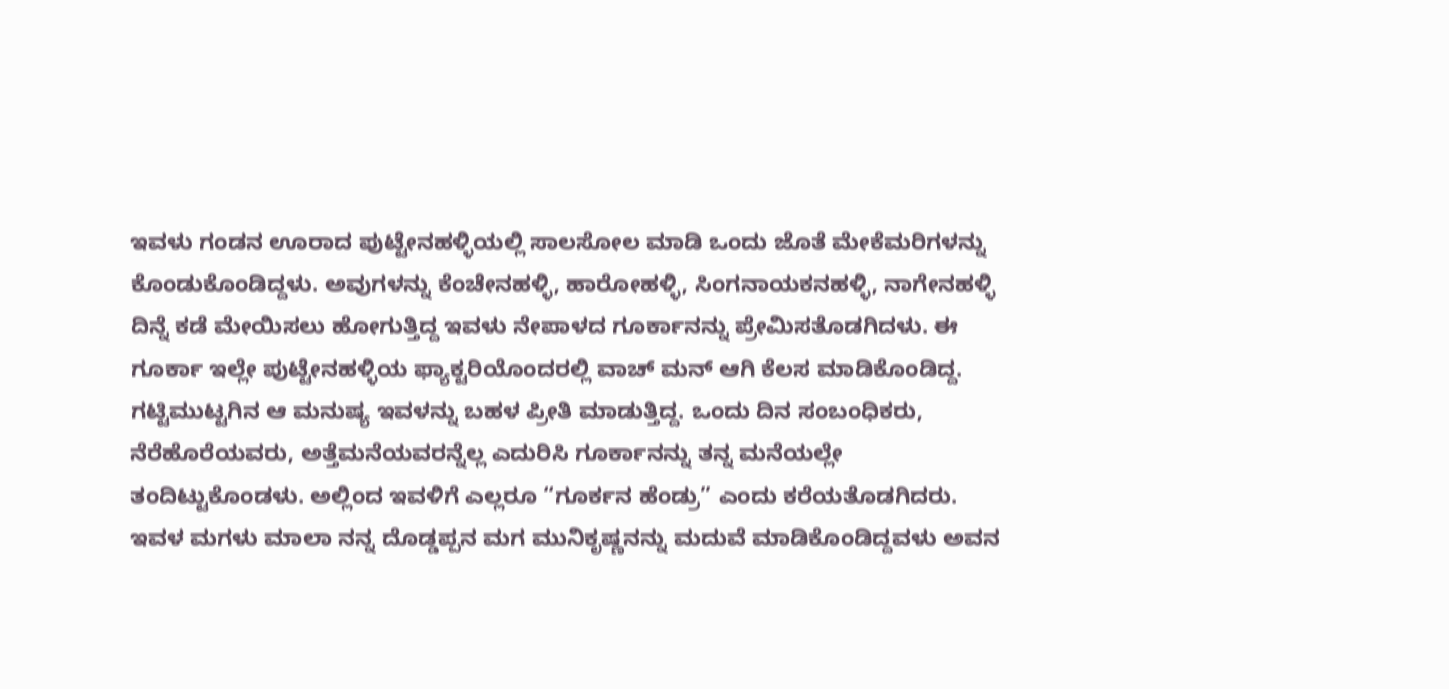ಇವಳು ಗಂಡನ ಊರಾದ ಪುಟ್ಟೇನಹಳ್ಳಿಯಲ್ಲಿ ಸಾಲಸೋಲ ಮಾಡಿ ಒಂದು ಜೊತೆ ಮೇಕೆಮರಿಗಳನ್ನು ಕೊಂಡುಕೊಂಡಿದ್ದಳು. ಅವುಗಳನ್ನು ಕೆಂಚೇನಹಳ್ಳಿ, ಹಾರೋಹಳ್ಳಿ, ಸಿಂಗನಾಯಕನಹಳ್ಳಿ, ನಾಗೇನಹಳ್ಳಿ ದಿನ್ನೆ ಕಡೆ ಮೇಯಿಸಲು ಹೋಗುತ್ತಿದ್ದ ಇವಳು ನೇಪಾಳದ ಗೂರ್ಕಾನನ್ನು ಪ್ರೇಮಿಸತೊಡಗಿದಳು. ಈ ಗೂರ್ಕಾ ಇಲ್ಲೇ ಪುಟ್ಟೇನಹಳ್ಳಿಯ ಫ್ಯಾಕ್ಟರಿಯೊಂದರಲ್ಲಿ ವಾಚ್ ಮನ್ ಆಗಿ ಕೆಲಸ ಮಾಡಿಕೊಂಡಿದ್ದ. ಗಟ್ಟಿಮುಟ್ಟಗಿನ ಆ ಮನುಷ್ಯ ಇವಳನ್ನು ಬಹಳ ಪ್ರೀತಿ ಮಾಡುತ್ತಿದ್ದ. ಒಂದು ದಿನ ಸಂಬಂಧಿಕರು, ನೆರೆಹೊರೆಯವರು, ಅತ್ತೆಮನೆಯವರನ್ನೆಲ್ಲ ಎದುರಿಸಿ ಗೂರ್ಕಾನನ್ನು ತನ್ನ ಮನೆಯಲ್ಲೇ ತಂದಿಟ್ಟುಕೊಂಡಳು. ಅಲ್ಲಿಂದ ಇವಳಿಗೆ ಎಲ್ಲರೂ “ಗೂರ್ಕನ ಹೆಂಡ್ರು” ಎಂದು ಕರೆಯತೊಡಗಿದರು. ಇವಳ ಮಗಳು ಮಾಲಾ ನನ್ನ ದೊಡ್ಡಪ್ಪನ ಮಗ ಮುನಿಕೃಷ್ಣನನ್ನು ಮದುವೆ ಮಾಡಿಕೊಂಡಿದ್ದವಳು ಅವನ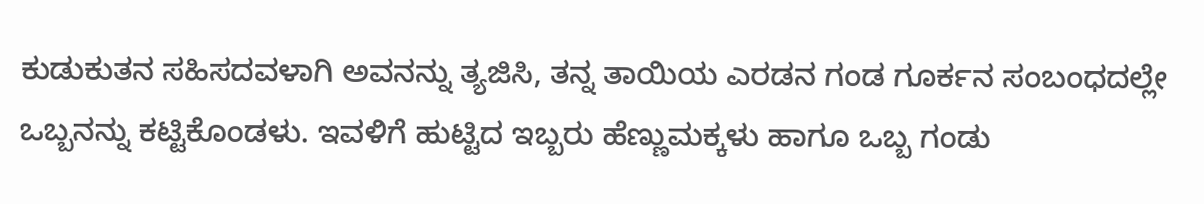ಕುಡುಕುತನ ಸಹಿಸದವಳಾಗಿ ಅವನನ್ನು ತ್ಯಜಿಸಿ, ತನ್ನ ತಾಯಿಯ ಎರಡನ ಗಂಡ ಗೂರ್ಕನ ಸಂಬಂಧದಲ್ಲೇ ಒಬ್ಬನನ್ನು ಕಟ್ಟಿಕೊಂಡಳು. ಇವಳಿಗೆ ಹುಟ್ಟಿದ ಇಬ್ಬರು ಹೆಣ್ಣುಮಕ್ಕಳು ಹಾಗೂ ಒಬ್ಬ ಗಂಡು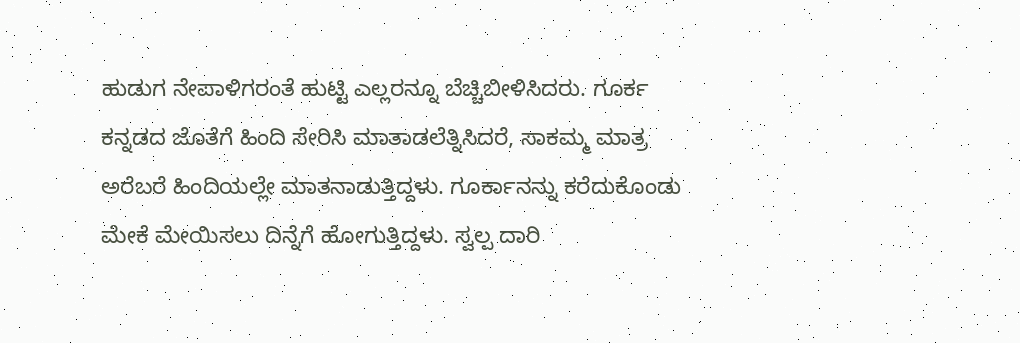ಹುಡುಗ ನೇಪಾಳಿಗರಂತೆ ಹುಟ್ಟಿ ಎಲ್ಲರನ್ನೂ ಬೆಚ್ಚಿಬೀಳಿಸಿದರು. ಗೂರ್ಕ ಕನ್ನಡದ ಜೊತೆಗೆ ಹಿಂದಿ ಸೇರಿಸಿ ಮಾತಾಡಲೆತ್ನಿಸಿದರೆ, ಸಾಕಮ್ಮ ಮಾತ್ರ ಅರೆಬರೆ ಹಿಂದಿಯಲ್ಲೇ ಮಾತನಾಡುತ್ತಿದ್ದಳು. ಗೂರ್ಕಾನನ್ನು ಕರೆದುಕೊಂಡು ಮೇಕೆ ಮೇಯಿಸಲು ದಿನ್ನೆಗೆ ಹೋಗುತ್ತಿದ್ದಳು. ಸ್ವಲ್ಪ ದಾರಿ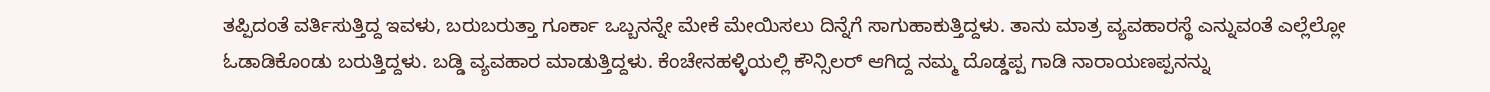ತಪ್ಪಿದಂತೆ ವರ್ತಿಸುತ್ತಿದ್ದ ಇವಳು, ಬರುಬರುತ್ತಾ ಗೂರ್ಕಾ ಒಬ್ಬನನ್ನೇ ಮೇಕೆ ಮೇಯಿಸಲು ದಿನ್ನೆಗೆ ಸಾಗುಹಾಕುತ್ತಿದ್ದಳು. ತಾನು ಮಾತ್ರ ವ್ಯವಹಾರಸ್ಥೆ ಎನ್ನುವಂತೆ ಎಲ್ಲೆಲ್ಲೋ ಓಡಾಡಿಕೊಂಡು ಬರುತ್ತಿದ್ದಳು. ಬಡ್ಡಿ ವ್ಯವಹಾರ ಮಾಡುತ್ತಿದ್ದಳು. ಕೆಂಚೇನಹಳ್ಳಿಯಲ್ಲಿ ಕೌನ್ಸಿಲರ್ ಆಗಿದ್ದ ನಮ್ಮ ದೊಡ್ಡಪ್ಪ ಗಾಡಿ ನಾರಾಯಣಪ್ಪನನ್ನು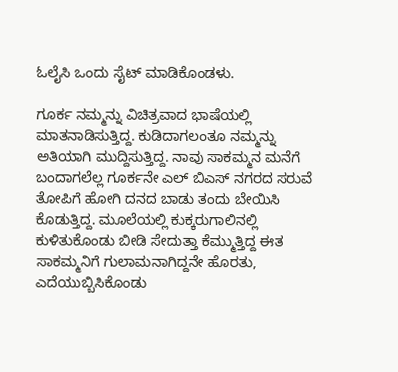ಓಲೈಸಿ ಒಂದು ಸೈಟ್ ಮಾಡಿಕೊಂಡಳು.

ಗೂರ್ಕ ನಮ್ಮನ್ನು ವಿಚಿತ್ರವಾದ ಭಾಷೆಯಲ್ಲಿ ಮಾತನಾಡಿಸುತ್ತಿದ್ದ. ಕುಡಿದಾಗಲಂತೂ ನಮ್ಮನ್ನು ಅತಿಯಾಗಿ ಮುದ್ದಿಸುತ್ತಿದ್ದ. ನಾವು ಸಾಕಮ್ಮನ ಮನೆಗೆ ಬಂದಾಗಲೆಲ್ಲ ಗೂರ್ಕನೇ ಎಲ್ ಬಿಎಸ್ ನಗರದ ಸರುವೆ ತೋಪಿಗೆ ಹೋಗಿ ದನದ ಬಾಡು ತಂದು ಬೇಯಿಸಿ ಕೊಡುತ್ತಿದ್ದ. ಮೂಲೆಯಲ್ಲಿ ಕುಕ್ಕರುಗಾಲಿನಲ್ಲಿ ಕುಳಿತುಕೊಂಡು ಬೀಡಿ ಸೇದುತ್ತಾ ಕೆಮ್ಮುತ್ತಿದ್ದ ಈತ ಸಾಕಮ್ಮನಿಗೆ ಗುಲಾಮನಾಗಿದ್ದನೇ ಹೊರತು, ಎದೆಯುಬ್ಬಿಸಿಕೊಂಡು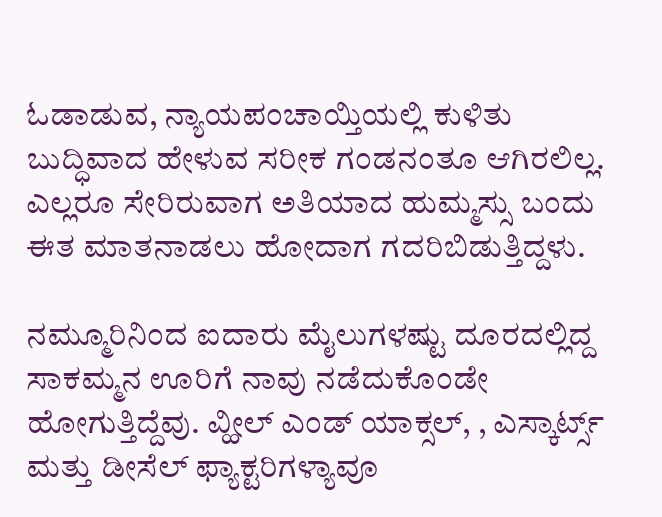ಓಡಾಡುವ, ನ್ಯಾಯಪಂಚಾಯ್ತಿಯಲ್ಲಿ ಕುಳಿತು ಬುದ್ಧಿವಾದ ಹೇಳುವ ಸರೀಕ ಗಂಡನಂತೂ ಆಗಿರಲಿಲ್ಲ. ಎಲ್ಲರೂ ಸೇರಿರುವಾಗ ಅತಿಯಾದ ಹುಮ್ಮಸ್ಸು ಬಂದು ಈತ ಮಾತನಾಡಲು ಹೋದಾಗ ಗದರಿಬಿಡುತ್ತಿದ್ದಳು.

ನಮ್ಮೂರಿನಿಂದ ಐದಾರು ಮೈಲುಗಳಷ್ಟು ದೂರದಲ್ಲಿದ್ದ ಸಾಕಮ್ಮನ ಊರಿಗೆ ನಾವು ನಡೆದುಕೊಂಡೇ ಹೋಗುತ್ತಿದ್ದೆವು. ವ್ಹೀಲ್ ಎಂಡ್ ಯಾಕ್ಸಲ್, , ಎಸ್ಕಾರ್ಟ್ಸ್ ಮತ್ತು ಡೀಸೆಲ್ ಫ್ಯಾಕ್ಟರಿಗಳ್ಯಾವೂ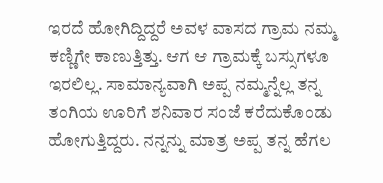ಇರದೆ ಹೋಗಿದ್ದಿದ್ದರೆ ಅವಳ ವಾಸದ ಗ್ರಾಮ ನಮ್ಮ ಕಣ್ಣಿಗೇ ಕಾಣುತ್ತಿತ್ತು. ಆಗ ಆ ಗ್ರಾಮಕ್ಕೆ ಬಸ್ಸುಗಳೂ ಇರಲಿಲ್ಲ. ಸಾಮಾನ್ಯವಾಗಿ ಅಪ್ಪ ನಮ್ಮನ್ನೆಲ್ಲ ತನ್ನ ತಂಗಿಯ ಊರಿಗೆ ಶನಿವಾರ ಸಂಜೆ ಕರೆದುಕೊಂಡು ಹೋಗುತ್ತಿದ್ದರು. ನನ್ನನ್ನು ಮಾತ್ರ ಅಪ್ಪ ತನ್ನ ಹೆಗಲ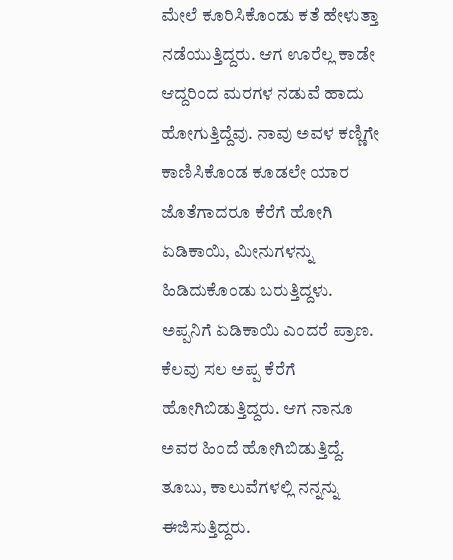ಮೇಲೆ ಕೂರಿಸಿಕೊಂಡು ಕತೆ ಹೇಳುತ್ತಾ ನಡೆಯುತ್ತಿದ್ದರು. ಆಗ ಊರೆಲ್ಲ ಕಾಡೇ ಆದ್ದರಿಂದ ಮರಗಳ ನಡುವೆ ಹಾದು ಹೋಗುತ್ತಿದ್ದೆವು. ನಾವು ಅವಳ ಕಣ್ಣಿಗೇ ಕಾಣಿಸಿಕೊಂಡ ಕೂಡಲೇ ಯಾರ ಜೊತೆಗಾದರೂ ಕೆರೆಗೆ ಹೋಗಿ ಏಡಿಕಾಯಿ, ಮೀನುಗಳನ್ನು ಹಿಡಿದುಕೊಂಡು ಬರುತ್ತಿದ್ದಳು. ಅಪ್ಪನಿಗೆ ಏಡಿಕಾಯಿ ಎಂದರೆ ಪ್ರಾಣ. ಕೆಲವು ಸಲ ಅಪ್ಪ ಕೆರೆಗೆ ಹೋಗಿಬಿಡುತ್ತಿದ್ದರು. ಆಗ ನಾನೂ ಅವರ ಹಿಂದೆ ಹೋಗಿಬಿಡುತ್ತಿದ್ದೆ. ತೂಬು, ಕಾಲುವೆಗಳಲ್ಲಿ ನನ್ನನ್ನು ಈಜಿಸುತ್ತಿದ್ದರು.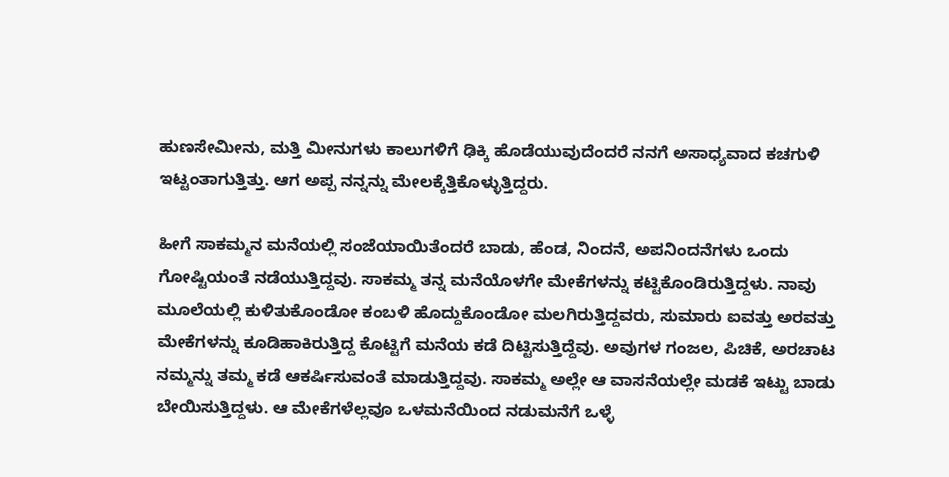ಹುಣಸೇಮೀನು, ಮತ್ತಿ ಮೀನುಗಳು ಕಾಲುಗಳಿಗೆ ಢಿಕ್ಕಿ ಹೊಡೆಯುವುದೆಂದರೆ ನನಗೆ ಅಸಾಧ್ಯವಾದ ಕಚಗುಳಿ ಇಟ್ಟಂತಾಗುತ್ತಿತ್ತು. ಆಗ ಅಪ್ಪ ನನ್ನನ್ನು ಮೇಲಕ್ಕೆತ್ತಿಕೊಳ್ಳುತ್ತಿದ್ದರು.

ಹೀಗೆ ಸಾಕಮ್ಮನ ಮನೆಯಲ್ಲಿ ಸಂಜೆಯಾಯಿತೆಂದರೆ ಬಾಡು, ಹೆಂಡ, ನಿಂದನೆ, ಅಪನಿಂದನೆಗಳು ಒಂದು ಗೋಷ್ಟಿಯಂತೆ ನಡೆಯುತ್ತಿದ್ದವು. ಸಾಕಮ್ಮ ತನ್ನ ಮನೆಯೊಳಗೇ ಮೇಕೆಗಳನ್ನು ಕಟ್ಟಿಕೊಂಡಿರುತ್ತಿದ್ದಳು. ನಾವು ಮೂಲೆಯಲ್ಲಿ ಕುಳಿತುಕೊಂಡೋ ಕಂಬಳಿ ಹೊದ್ದುಕೊಂಡೋ ಮಲಗಿರುತ್ತಿದ್ದವರು, ಸುಮಾರು ಐವತ್ತು ಅರವತ್ತು ಮೇಕೆಗಳನ್ನು ಕೂಡಿಹಾಕಿರುತ್ತಿದ್ದ ಕೊಟ್ಟಿಗೆ ಮನೆಯ ಕಡೆ ದಿಟ್ಟಿಸುತ್ತಿದ್ದೆವು. ಅವುಗಳ ಗಂಜಲ, ಪಿಚಿಕೆ, ಅರಚಾಟ ನಮ್ಮನ್ನು ತಮ್ಮ ಕಡೆ ಆಕರ್ಷಿಸುವಂತೆ ಮಾಡುತ್ತಿದ್ದವು. ಸಾಕಮ್ಮ ಅಲ್ಲೇ ಆ ವಾಸನೆಯಲ್ಲೇ ಮಡಕೆ ಇಟ್ಟು ಬಾಡು ಬೇಯಿಸುತ್ತಿದ್ದಳು. ಆ ಮೇಕೆಗಳೆಲ್ಲವೂ ಒಳಮನೆಯಿಂದ ನಡುಮನೆಗೆ ಒಳ್ಳೆ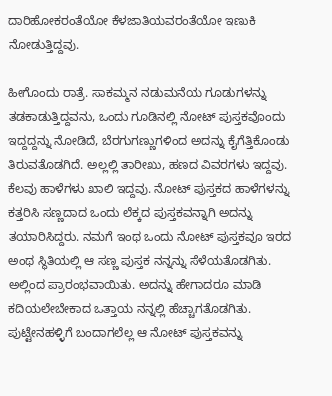ದಾರಿಹೋಕರಂತೆಯೋ ಕೆಳಜಾತಿಯವರಂತೆಯೋ ಇಣುಕಿ ನೋಡುತ್ತಿದ್ದವು.

ಹೀಗೊಂದು ರಾತ್ರೆ. ಸಾಕಮ್ಮನ ನಡುಮನೆಯ ಗೂಡುಗಳನ್ನು ತಡಕಾಡುತ್ತಿದ್ದವನು, ಒಂದು ಗೂಡಿನಲ್ಲಿ ನೋಟ್ ಪುಸ್ತಕವೊಂದು ಇದ್ದದ್ದನ್ನು ನೋಡಿದೆ, ಬೆರಗುಗಣ್ಣುಗಳಿಂದ ಅದನ್ನು ಕೈಗೆತ್ತಿಕೊಂಡು ತಿರುವತೊಡಗಿದೆ. ಅಲ್ಲಲ್ಲಿ ತಾರೀಖು, ಹಣದ ವಿವರಗಳು ಇದ್ದವು. ಕೆಲವು ಹಾಳೆಗಳು ಖಾಲಿ ಇದ್ದವು. ನೋಟ್ ಪುಸ್ತಕದ ಹಾಳೆಗಳನ್ನು ಕತ್ತರಿಸಿ ಸಣ್ಣದಾದ ಒಂದು ಲೆಕ್ಕದ ಪುಸ್ತಕವನ್ನಾಗಿ ಅದನ್ನು ತಯಾರಿಸಿದ್ದರು. ನಮಗೆ ಇಂಥ ಒಂದು ನೋಟ್ ಪುಸ್ತಕವೂ ಇರದ ಅಂಥ ಸ್ಥಿತಿಯಲ್ಲಿ ಆ ಸಣ್ಣ ಪುಸ್ತಕ ನನ್ನನ್ನು ಸೆಳೆಯತೊಡಗಿತು. ಅಲ್ಲಿಂದ ಪ್ರಾರಂಭವಾಯಿತು. ಅದನ್ನು ಹೇಗಾದರೂ ಮಾಡಿ ಕದಿಯಲೇಬೇಕಾದ ಒತ್ತಾಯ ನನ್ನಲ್ಲಿ ಹೆಚ್ಚಾಗತೊಡಗಿತು. ಪುಟ್ಟೇನಹಳ್ಳಿಗೆ ಬಂದಾಗಲೆಲ್ಲ ಆ ನೋಟ್ ಪುಸ್ತಕವನ್ನು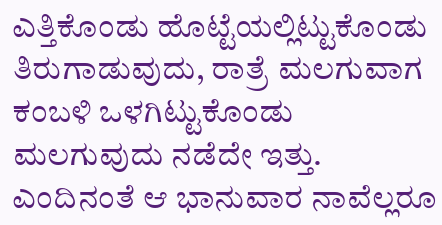ಎತ್ತಿಕೊಂಡು ಹೊಟ್ಟೆಯಲ್ಲಿಟ್ಟುಕೊಂಡು ತಿರುಗಾಡುವುದು, ರಾತ್ರೆ ಮಲಗುವಾಗ ಕಂಬಳಿ ಒಳಗಿಟ್ಟುಕೊಂಡು ಮಲಗುವುದು ನಡೆದೇ ಇತ್ತು. ಎಂದಿನಂತೆ ಆ ಭಾನುವಾರ ನಾವೆಲ್ಲರೂ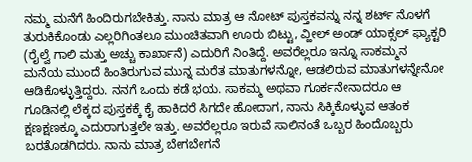ನಮ್ಮ ಮನೆಗೆ ಹಿಂದಿರುಗಬೇಕಿತ್ತು. ನಾನು ಮಾತ್ರ ಆ ನೋಟ್ ಪುಸ್ತಕವನ್ನು ನನ್ನ ಶರ್ಟ್ ನೊಳಗೆ ತುರುಕಿಕೊಂಡು ಎಲ್ಲರಿಗಿಂತಲೂ ಮುಂಚಿತವಾಗಿ ಊರು ಬಿಟ್ಟು, ವ್ಹೀಲ್ ಅಂಡ್ ಯಾಕ್ಸಲ್ ಫ್ಯಾಕ್ಟರಿ (ರೈಲ್ವೆ ಗಾಲಿ ಮತ್ತು ಅಚ್ಚು ಕಾರ್ಖಾನೆ) ಎದುರಿಗೆ ನಿಂತಿದ್ದೆ. ಅವರೆಲ್ಲರೂ ಇನ್ನೂ ಸಾಕಮ್ಮನ ಮನೆಯ ಮುಂದೆ ಹಿಂತಿರುಗುವ ಮುನ್ನ ಮರೆತ ಮಾತುಗಳನ್ನೋ, ಆಡಲಿರುವ ಮಾತುಗಳನ್ನೇನೋ ಆಡಿಕೊಳ್ಳುತ್ತಿದ್ದರು. ನನಗೆ ಒಂದು ಕಡೆ ಭಯ. ಸಾಕಮ್ಮ ಅಥವಾ ಗೂರ್ಕನೇನಾದರೂ ಆ ಗೂಡಿನಲ್ಲಿ ಲೆಕ್ಕದ ಪುಸ್ತಕಕ್ಕೆ ಕೈ ಹಾಕಿದರೆ ಸಿಗದೇ ಹೋದಾಗ, ನಾನು ಸಿಕ್ಕಿಕೊಳ್ಳುವ ಆತಂಕ ಕ್ಷಣಕ್ಷಣಕ್ಕೂ ಎದುರಾಗುತ್ತಲೇ ಇತ್ತು. ಅವರೆಲ್ಲರೂ ಇರುವೆ ಸಾಲಿನಂತೆ ಒಬ್ಬರ ಹಿಂದೊಬ್ಬರು ಬರತೊಡಗಿದರು. ನಾನು ಮಾತ್ರ ಬೇಗಬೇಗನೆ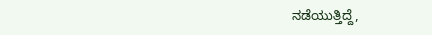ನಡೆಯುತ್ತಿದ್ದೆ,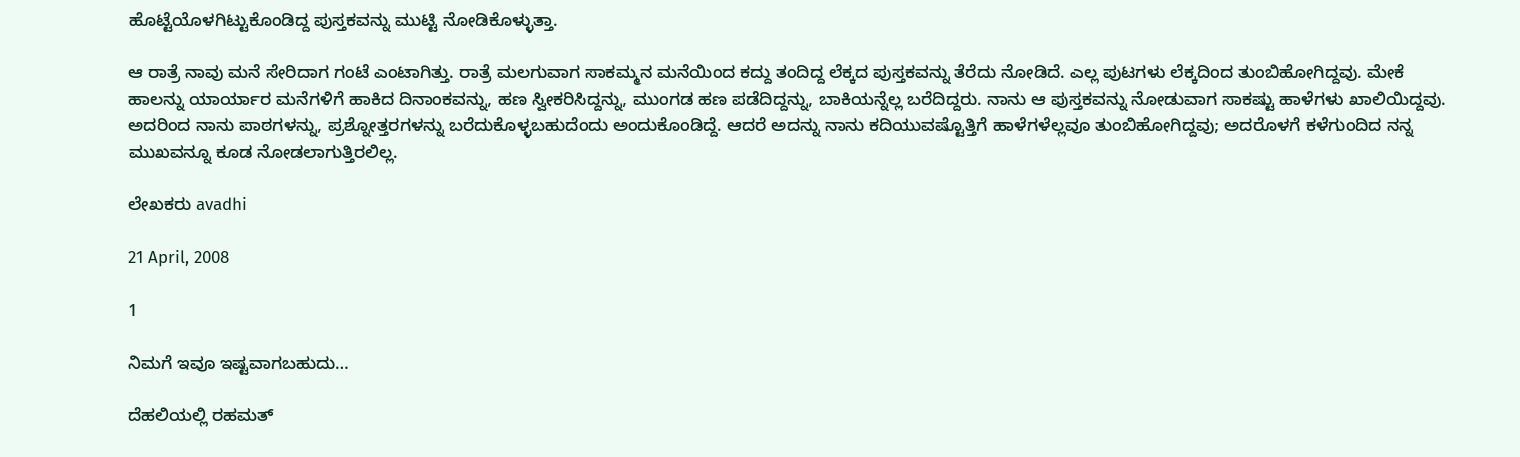ಹೊಟ್ಟೆಯೊಳಗಿಟ್ಟುಕೊಂಡಿದ್ದ ಪುಸ್ತಕವನ್ನು ಮುಟ್ಟಿ ನೋಡಿಕೊಳ್ಳುತ್ತಾ.

ಆ ರಾತ್ರೆ ನಾವು ಮನೆ ಸೇರಿದಾಗ ಗಂಟೆ ಎಂಟಾಗಿತ್ತು. ರಾತ್ರೆ ಮಲಗುವಾಗ ಸಾಕಮ್ಮನ ಮನೆಯಿಂದ ಕದ್ದು ತಂದಿದ್ದ ಲೆಕ್ಕದ ಪುಸ್ತಕವನ್ನು ತೆರೆದು ನೋಡಿದೆ. ಎಲ್ಲ ಪುಟಗಳು ಲೆಕ್ಕದಿಂದ ತುಂಬಿಹೋಗಿದ್ದವು. ಮೇಕೆ ಹಾಲನ್ನು ಯಾರ್ಯಾರ ಮನೆಗಳಿಗೆ ಹಾಕಿದ ದಿನಾಂಕವನ್ನು, ಹಣ ಸ್ವೀಕರಿಸಿದ್ದನ್ನು, ಮುಂಗಡ ಹಣ ಪಡೆದಿದ್ದನ್ನು, ಬಾಕಿಯನ್ನೆಲ್ಲ ಬರೆದಿದ್ದರು. ನಾನು ಆ ಪುಸ್ತಕವನ್ನು ನೋಡುವಾಗ ಸಾಕಷ್ಟು ಹಾಳೆಗಳು ಖಾಲಿಯಿದ್ದವು. ಅದರಿಂದ ನಾನು ಪಾಠಗಳನ್ನು, ಪ್ರಶ್ನೋತ್ತರಗಳನ್ನು ಬರೆದುಕೊಳ್ಳಬಹುದೆಂದು ಅಂದುಕೊಂಡಿದ್ದೆ. ಆದರೆ ಅದನ್ನು ನಾನು ಕದಿಯುವಷ್ಟೊತ್ತಿಗೆ ಹಾಳೆಗಳೆಲ್ಲವೂ ತುಂಬಿಹೋಗಿದ್ದವು; ಅದರೊಳಗೆ ಕಳೆಗುಂದಿದ ನನ್ನ ಮುಖವನ್ನೂ ಕೂಡ ನೋಡಲಾಗುತ್ತಿರಲಿಲ್ಲ.

ಲೇಖಕರು avadhi

21 April, 2008

1

ನಿಮಗೆ ಇವೂ ಇಷ್ಟವಾಗಬಹುದು…

ದೆಹಲಿಯಲ್ಲಿ ರಹಮತ್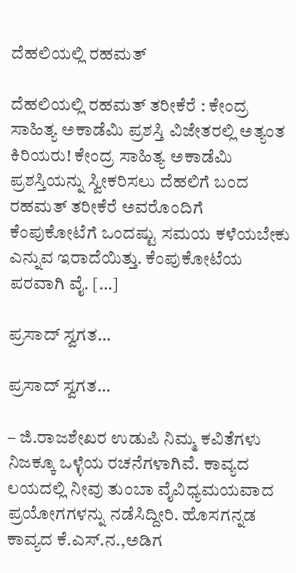ದೆಹಲಿಯಲ್ಲಿ ರಹಮತ್

ದೆಹಲಿಯಲ್ಲಿ ರಹಮತ್ ತರೀಕೆರೆ : ಕೇಂದ್ರ ಸಾಹಿತ್ಯ ಅಕಾಡೆಮಿ ಪ್ರಶಸ್ತಿ ವಿಜೇತರಲ್ಲಿ ಅತ್ಯಂತ ಕಿರಿಯರು! ಕೇಂದ್ರ ಸಾಹಿತ್ಯ ಅಕಾಡೆಮಿ ಪ್ರಶಸ್ತಿಯನ್ನು ಸ್ವೀಕರಿಸಲು ದೆಹಲಿಗೆ ಬಂದ ರಹಮತ್ ತರೀಕೆರೆ ಅವರೊಂದಿಗೆ ಕೆಂಪುಕೋಟೆಗೆ ಒಂದಷ್ಟು ಸಮಯ ಕಳೆಯಬೇಕು ಎನ್ನುವ ಇರಾದೆಯಿತ್ತು. ಕೆಂಪುಕೋಟೆಯ ಪರವಾಗಿ ವೈ. […]

ಪ್ರಸಾದ್ ಸ್ವಗತ…

ಪ್ರಸಾದ್ ಸ್ವಗತ…

– ಜಿ.ರಾಜಶೇಖರ ಉಡುಪಿ ನಿಮ್ಮ ಕವಿತೆಗಳು ನಿಜಕ್ಕೂ ಒಳ್ಳೆಯ ರಚನೆಗಳಾಗಿವೆ. ಕಾವ್ಯದ ಲಯದಲ್ಲಿ ನೀವು ತುಂಬಾ ವೈವಿಧ್ಯಮಯವಾದ ಪ್ರಯೋಗಗಳನ್ನು ನಡೆಸಿದ್ದೀರಿ. ಹೊಸಗನ್ನಡ ಕಾವ್ಯದ ಕೆ.ಎಸ್.ನ.,ಅಡಿಗ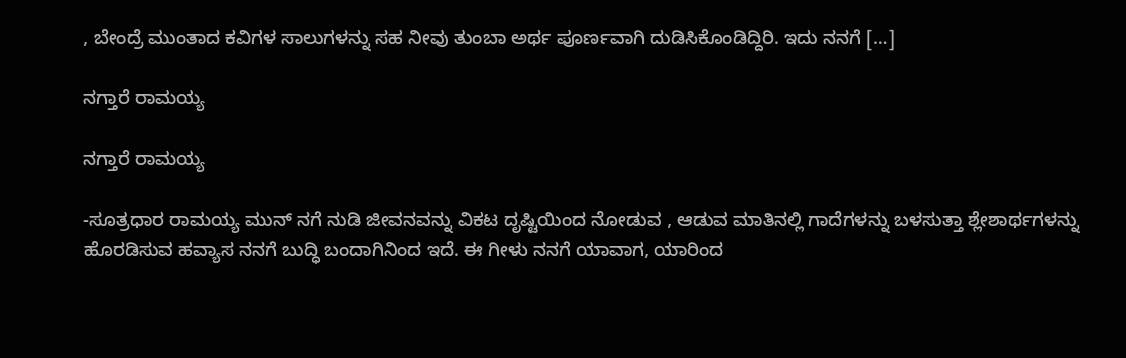, ಬೇಂದ್ರೆ ಮುಂತಾದ ಕವಿಗಳ ಸಾಲುಗಳನ್ನು ಸಹ ನೀವು ತುಂಬಾ ಅರ್ಥ ಪೂರ್ಣವಾಗಿ ದುಡಿಸಿಕೊಂಡಿದ್ದಿರಿ. ಇದು ನನಗೆ […]

ನಗ್ತಾರೆ ರಾಮಯ್ಯ

ನಗ್ತಾರೆ ರಾಮಯ್ಯ

-ಸೂತ್ರಧಾರ ರಾಮಯ್ಯ ಮುನ್ ನಗೆ ನುಡಿ ಜೀವನವನ್ನು ವಿಕಟ ದೃಷ್ಟಿಯಿಂದ ನೋಡುವ , ಆಡುವ ಮಾತಿನಲ್ಲಿ ಗಾದೆಗಳನ್ನು ಬಳಸುತ್ತಾ ಶ್ಲೇಶಾರ್ಥಗಳನ್ನು ಹೊರಡಿಸುವ ಹವ್ಯಾಸ ನನಗೆ ಬುದ್ಧಿ ಬಂದಾಗಿನಿಂದ ಇದೆ. ಈ ಗೀಳು ನನಗೆ ಯಾವಾಗ, ಯಾರಿಂದ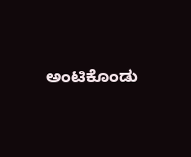ಅಂಟಿಕೊಂಡು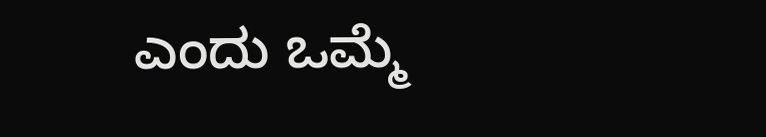ಎಂದು ಒಮ್ಮೆ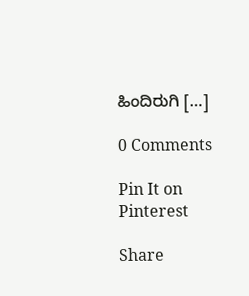ಹಿಂದಿರುಗಿ […]

0 Comments

Pin It on Pinterest

Share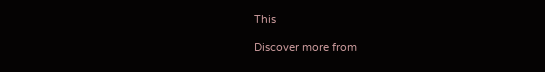This

Discover more from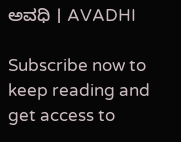ಅವಧಿ । AVADHI

Subscribe now to keep reading and get access to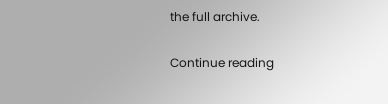the full archive.

Continue reading